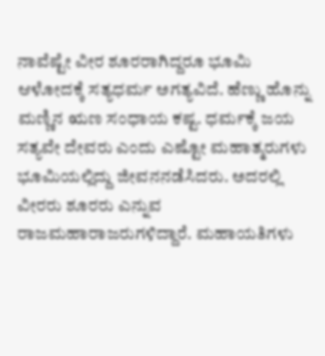ನಾವೆಷ್ಟೇ ವೀರ ಶೂರರಾಗಿದ್ದರೂ ಭೂಮಿ ಆಳೋದಕ್ಕೆ ಸತ್ಯಧರ್ಮ ಅಗತ್ಯವಿದೆ. ಹೆಣ್ಣು ಹೊನ್ನು ಮಣ್ಣಿನ ಋಣ ಸಂಧಾಯ ಕಷ್ಟ. ಧರ್ಮಕ್ಕೆ ಜಯ ಸತ್ಯವೇ ದೇವರು ಎಂದು ಎಷ್ಟೋ ಮಹಾತ್ಮರುಗಳು ಭೂಮಿಯಲ್ಲಿದ್ದು ಜೀವನನಡೆಸಿದರು. ಅದರಲ್ಲಿ ವೀರರು ಶೂರರು ಎನ್ನುವ ರಾಜಮಹಾರಾಜರುಗಳಿದ್ದಾರೆ. ಮಹಾಯತಿಗಳು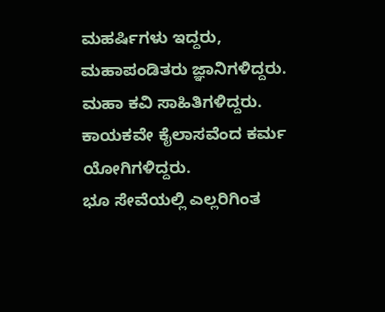ಮಹರ್ಷಿಗಳು ಇದ್ದರು, ಮಹಾಪಂಡಿತರು ಜ್ಞಾನಿಗಳಿದ್ದರು.
ಮಹಾ ಕವಿ ಸಾಹಿತಿಗಳಿದ್ದರು. ಕಾಯಕವೇ ಕೈಲಾಸವೆಂದ ಕರ್ಮ ಯೋಗಿಗಳಿದ್ದರು.
ಭೂ ಸೇವೆಯಲ್ಲಿ ಎಲ್ಲರಿಗಿಂತ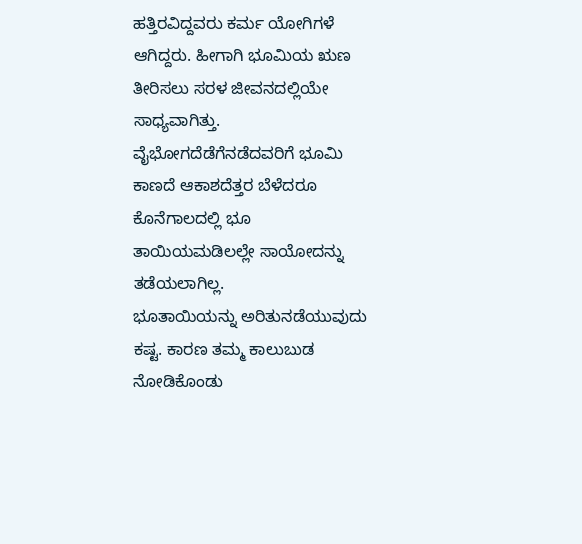ಹತ್ತಿರವಿದ್ದವರು ಕರ್ಮ ಯೋಗಿಗಳೆ ಆಗಿದ್ದರು. ಹೀಗಾಗಿ ಭೂಮಿಯ ಋಣ ತೀರಿಸಲು ಸರಳ ಜೀವನದಲ್ಲಿಯೇ ಸಾಧ್ಯವಾಗಿತ್ತು.
ವೈಭೋಗದೆಡೆಗೆನಡೆದವರಿಗೆ ಭೂಮಿ ಕಾಣದೆ ಆಕಾಶದೆತ್ತರ ಬೆಳೆದರೂ ಕೊನೆಗಾಲದಲ್ಲಿ ಭೂ ತಾಯಿಯಮಡಿಲಲ್ಲೇ ಸಾಯೋದನ್ನು ತಡೆಯಲಾಗಿಲ್ಲ.
ಭೂತಾಯಿಯನ್ನು ಅರಿತುನಡೆಯುವುದು ಕಷ್ಟ. ಕಾರಣ ತಮ್ಮ ಕಾಲುಬುಡ ನೋಡಿಕೊಂಡು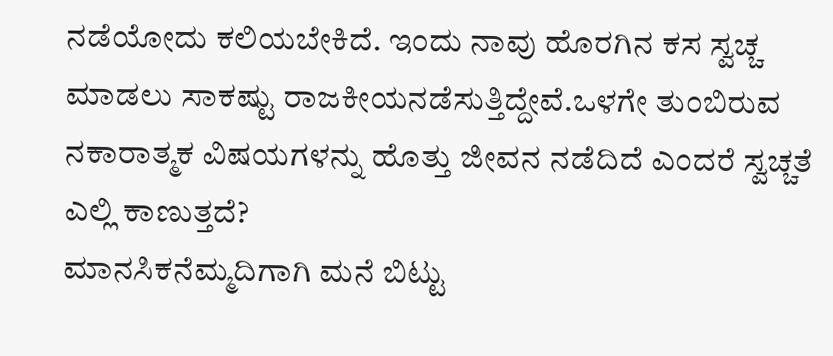ನಡೆಯೋದು ಕಲಿಯಬೇಕಿದೆ. ಇಂದು ನಾವು ಹೊರಗಿನ ಕಸ ಸ್ವಚ್ಚ ಮಾಡಲು ಸಾಕಷ್ಟು ರಾಜಕೀಯನಡೆಸುತ್ತಿದ್ದೇವೆ.ಒಳಗೇ ತುಂಬಿರುವ ನಕಾರಾತ್ಮಕ ವಿಷಯಗಳನ್ನು ಹೊತ್ತು ಜೀವನ ನಡೆದಿದೆ ಎಂದರೆ ಸ್ವಚ್ಚತೆ ಎಲ್ಲಿ ಕಾಣುತ್ತದೆ?
ಮಾನಸಿಕನೆಮ್ಮದಿಗಾಗಿ ಮನೆ ಬಿಟ್ಟು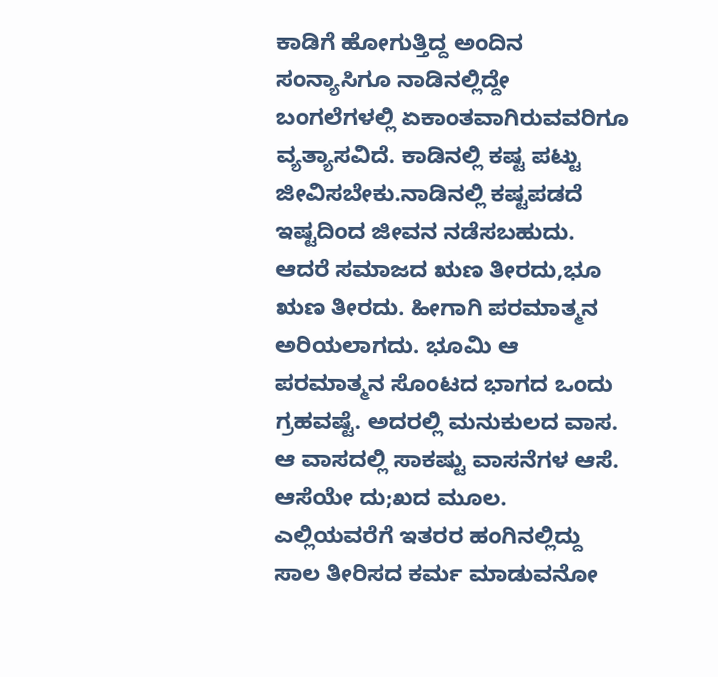ಕಾಡಿಗೆ ಹೋಗುತ್ತಿದ್ದ ಅಂದಿನ ಸಂನ್ಯಾಸಿಗೂ ನಾಡಿನಲ್ಲಿದ್ದೇ ಬಂಗಲೆಗಳಲ್ಲಿ ಏಕಾಂತವಾಗಿರುವವರಿಗೂ ವ್ಯತ್ಯಾಸವಿದೆ. ಕಾಡಿನಲ್ಲಿ ಕಷ್ಟ ಪಟ್ಟು ಜೀವಿಸಬೇಕು.ನಾಡಿನಲ್ಲಿ ಕಷ್ಟಪಡದೆ ಇಷ್ಟದಿಂದ ಜೀವನ ನಡೆಸಬಹುದು. ಆದರೆ ಸಮಾಜದ ಋಣ ತೀರದು,ಭೂ ಋಣ ತೀರದು. ಹೀಗಾಗಿ ಪರಮಾತ್ಮನ ಅರಿಯಲಾಗದು. ಭೂಮಿ ಆ ಪರಮಾತ್ಮನ ಸೊಂಟದ ಭಾಗದ ಒಂದು ಗ್ರಹವಷ್ಟೆ. ಅದರಲ್ಲಿ ಮನುಕುಲದ ವಾಸ. ಆ ವಾಸದಲ್ಲಿ ಸಾಕಷ್ಟು ವಾಸನೆಗಳ ಆಸೆ. ಆಸೆಯೇ ದು;ಖದ ಮೂಲ. ಎಲ್ಲಿಯವರೆಗೆ ಇತರರ ಹಂಗಿನಲ್ಲಿದ್ದು ಸಾಲ ತೀರಿಸದ ಕರ್ಮ ಮಾಡುವನೋ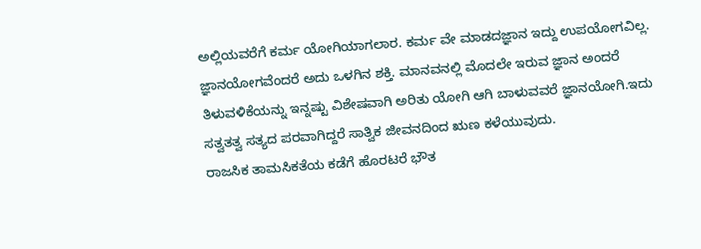ಅಲ್ಲಿಯವರೆಗೆ ಕರ್ಮ ಯೋಗಿಯಾಗಲಾರ. ಕರ್ಮ ವೇ ಮಾಡದಜ್ಞಾನ ಇದ್ದು ಉಪಯೋಗವಿಲ್ಲ. ಜ್ಞಾನಯೋಗವೆಂದರೆ ಅದು ಒಳಗಿನ ಶಕ್ತಿ. ಮಾನವನಲ್ಲಿ ಮೊದಲೇ ಇರುವ ಜ್ಞಾನ ಅಂದರೆ ತಿಳುವಳಿಕೆಯನ್ನು ಇನ್ನಷ್ಟು ವಿಶೇಷವಾಗಿ ಅರಿತು ಯೋಗಿ ಆಗಿ ಬಾಳುವವರೆ ಜ್ಞಾನಯೋಗಿ.ಇದು ಸತ್ವತತ್ವ ಸತ್ಯದ ಪರವಾಗಿದ್ದರೆ ಸಾತ್ವಿಕ ಜೀವನದಿಂದ ಋಣ ಕಳೆಯುವುದು.
ರಾಜಸಿಕ ತಾಮಸಿಕತೆಯ ಕಡೆಗೆ ಹೊರಟರೆ ಭೌತ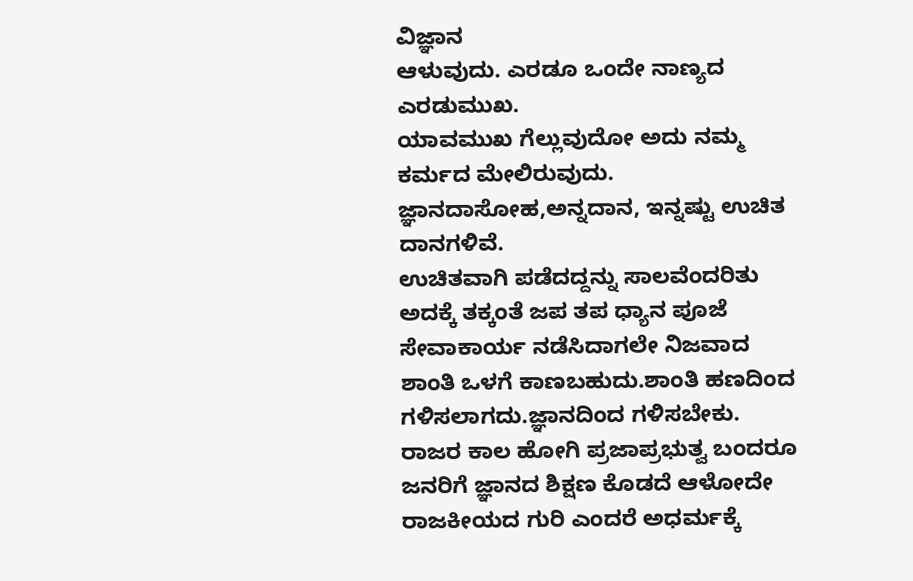ವಿಜ್ಞಾನ
ಆಳುವುದು. ಎರಡೂ ಒಂದೇ ನಾಣ್ಯದ ಎರಡುಮುಖ.
ಯಾವಮುಖ ಗೆಲ್ಲುವುದೋ ಅದು ನಮ್ಮ ಕರ್ಮದ ಮೇಲಿರುವುದು.
ಜ್ಞಾನದಾಸೋಹ,ಅನ್ನದಾನ, ಇನ್ನಷ್ಟು ಉಚಿತ ದಾನಗಳಿವೆ.
ಉಚಿತವಾಗಿ ಪಡೆದದ್ದನ್ನು ಸಾಲವೆಂದರಿತು ಅದಕ್ಕೆ ತಕ್ಕಂತೆ ಜಪ ತಪ ಧ್ಯಾನ ಪೂಜೆ ಸೇವಾಕಾರ್ಯ ನಡೆಸಿದಾಗಲೇ ನಿಜವಾದ ಶಾಂತಿ ಒಳಗೆ ಕಾಣಬಹುದು.ಶಾಂತಿ ಹಣದಿಂದ ಗಳಿಸಲಾಗದು.ಜ್ಞಾನದಿಂದ ಗಳಿಸಬೇಕು.
ರಾಜರ ಕಾಲ ಹೋಗಿ ಪ್ರಜಾಪ್ರಭುತ್ವ ಬಂದರೂ ಜನರಿಗೆ ಜ್ಞಾನದ ಶಿಕ್ಷಣ ಕೊಡದೆ ಆಳೋದೇ ರಾಜಕೀಯದ ಗುರಿ ಎಂದರೆ ಅಧರ್ಮಕ್ಕೆ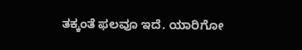ತಕ್ಕಂತೆ ಫಲವೂ ಇದೆ. ಯಾರಿಗೋ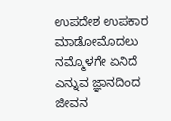ಉಪದೇಶ ಉಪಕಾರ ಮಾಡೋಮೊದಲು ನಮ್ಮೊಳಗೇ ಏನಿದೆ ಎನ್ನುವ ಜ್ಞಾನದಿಂದ ಜೀವನ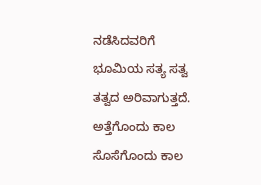ನಡೆಸಿದವರಿಗೆ ಭೂಮಿಯ ಸತ್ಯ ಸತ್ವ ತತ್ವದ ಅರಿವಾಗುತ್ತದೆ.
ಅತ್ತೆಗೊಂದು ಕಾಲ ಸೊಸೆಗೊಂದು ಕಾಲ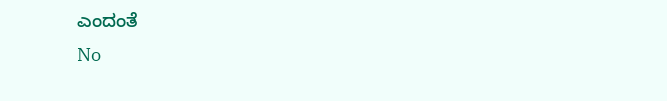ಎಂದಂತೆ
No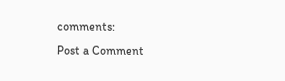comments:
Post a Comment